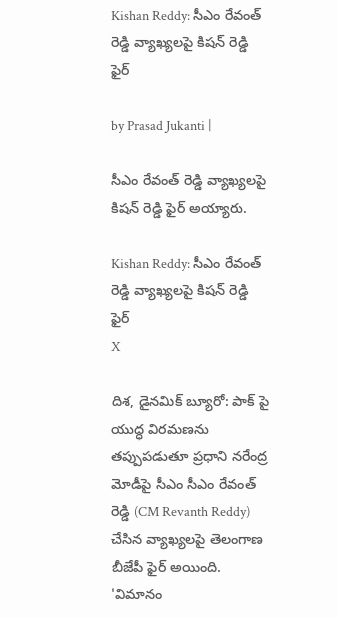Kishan Reddy: సీఎం రేవంత్ రెడ్డి వ్యాఖ్యలపై కిషన్ రెడ్డి ఫైర్

by Prasad Jukanti |

సీఎం రేవంత్ రెడ్డి వ్యాఖ్యలపై కిషన్ రెడ్డి ఫైర్ అయ్యారు.

Kishan Reddy: సీఎం రేవంత్ రెడ్డి వ్యాఖ్యలపై కిషన్ రెడ్డి ఫైర్
X

దిశ, డైనమిక్ బ్యూరో: పాక్ పై యుద్ధ విరమణను తప్పుపడుతూ ప్రధాని నరేంద్ర మోడీపై సీఎం సీఎం రేవంత్ రెడ్డి (CM Revanth Reddy) చేసిన వ్యాఖ్యలపై తెలంగాణ బీజేపీ ఫైర్ అయింది. 'విమానం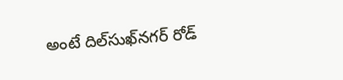అంటే దిల్‌సుఖ్‌నగర్ రోడ్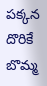పక్కన దొరికే బొమ్మ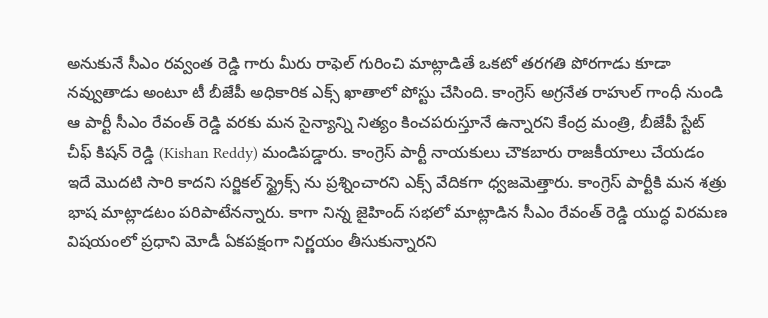అనుకునే సీఎం రవ్వంత రెడ్డి గారు మీరు రాఫెల్ గురించి మాట్లాడితే ఒకటో తరగతి పోరగాడు కూడా నవ్వుతాడు అంటూ టీ బీజేపీ అధికారిక ఎక్స్ ఖాతాలో పోస్టు చేసింది. కాంగ్రెస్ అగ్రనేత రాహుల్ గాంధీ నుండి ఆ పార్టీ సీఎం రేవంత్ రెడ్డి వరకు మన సైన్యాన్ని నిత్యం కించపరుస్తూనే ఉన్నారని కేంద్ర మంత్రి, బీజేపీ స్టేట్ చీఫ్ కిషన్ రెడ్డి (Kishan Reddy) మండిపడ్డారు. కాంగ్రెస్ పార్టీ నాయకులు చౌకబారు రాజకీయాలు చేయడం ఇదే మొదటి సారి కాదని సర్జికల్ స్ట్రైక్స్‌ ను ప్రశ్నించారని ఎక్స్ వేదికగా ధ్వజమెత్తారు. కాంగ్రెస్ పార్టీకి మన శత్రు భాష మాట్లాడటం పరిపాటేనన్నారు. కాగా నిన్న జైహింద్ సభలో మాట్లాడిన సీఎం రేవంత్ రెడ్డి యుద్ధ విరమణ విషయంలో ప్రధాని మోడీ ఏకపక్షంగా నిర్ణయం తీసుకున్నారని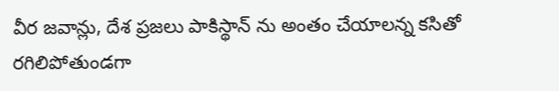వీర జవాన్లు, దేశ ప్రజలు పాకిస్థాన్ ను అంతం చేయాలన్న కసితో రగిలిపోతుండగా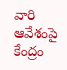వారి ఆవేశంపై కేంద్రం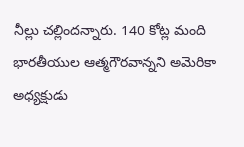నీల్లు చల్లిందన్నారు. 140 కోట్ల మంది భారతీయుల ఆత్మగౌరవాన్నని అమెరికా అధ్యక్షుడు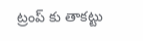ట్రంప్ కు తాకట్టు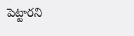పెట్టారని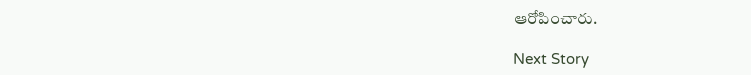ఆరోపించారు.

Next Story